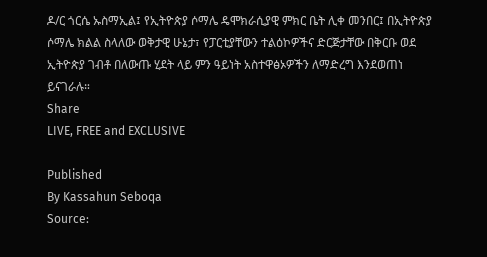ዶ/ር ጎርሴ ኡስማኢል፤ የኢትዮጵያ ሶማሌ ዴሞክራሲያዊ ምክር ቤት ሊቀ መንበር፤ በኢትዮጵያ ሶማሌ ክልል ስላለው ወቅታዊ ሁኔታ፣ የፓርቲያቸውን ተልዕኮዎችና ድርጅታቸው በቅርቡ ወደ ኢትዮጵያ ገብቶ በለውጡ ሂደት ላይ ምን ዓይነት አስተዋፅኦዎችን ለማድረግ እንደወጠነ ይናገራሉ።
Share
LIVE, FREE and EXCLUSIVE

Published
By Kassahun Seboqa
Source: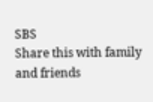SBS
Share this with family and friends